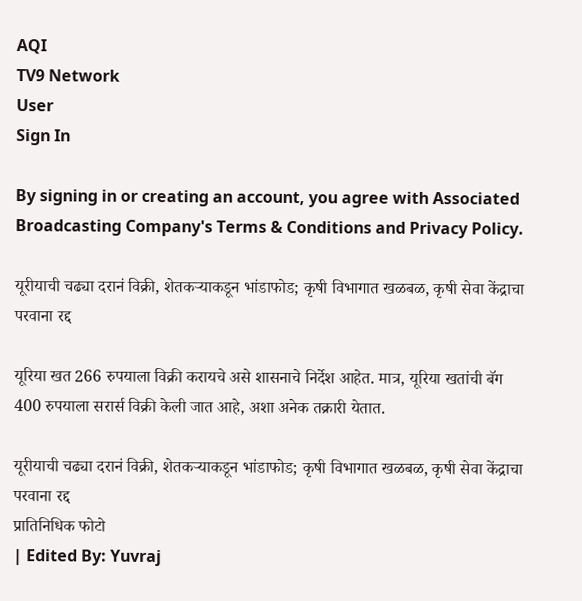AQI
TV9 Network
User
Sign In

By signing in or creating an account, you agree with Associated Broadcasting Company's Terms & Conditions and Privacy Policy.

यूरीयाची चढ्या दरानं विक्री, शेतकऱ्याकडून भांडाफोड; कृषी विभागात खळबळ, कृषी सेवा केंद्राचा परवाना रद्द

यूरिया खत 266 रुपयाला विक्री करायचे असे शासनाचे निर्देश आहेत. मात्र, यूरिया खतांची बॅग 400 रुपयाला सरार्स विक्री केली जात आहे, अशा अनेक तक्रारी येतात.

यूरीयाची चढ्या दरानं विक्री, शेतकऱ्याकडून भांडाफोड; कृषी विभागात खळबळ, कृषी सेवा केंद्राचा परवाना रद्द
प्रातिनिधिक फोटो
| Edited By: Yuvraj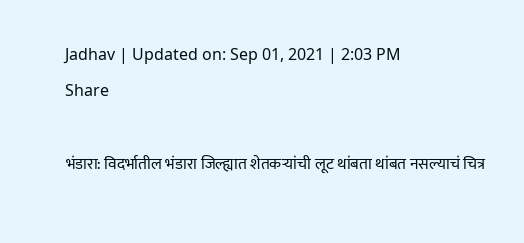Jadhav | Updated on: Sep 01, 2021 | 2:03 PM
Share

भंडारा: विदर्भातील भंडारा जिल्ह्यात शेतकऱ्यांची लूट थांबता थांबत नसल्याचं चित्र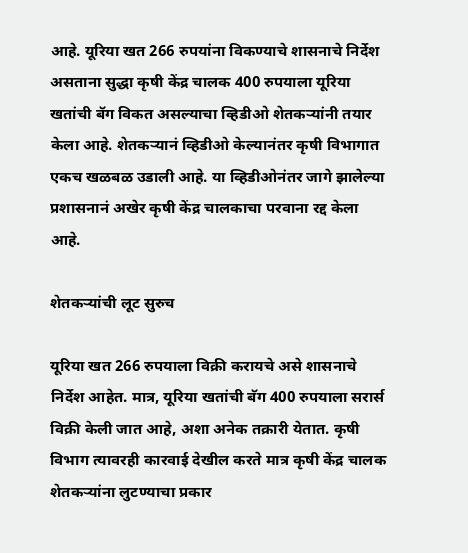आहे. यूरिया खत 266 रुपयांना विकण्याचे शासनाचे निर्देश असताना सुद्धा कृषी केंद्र चालक 400 रुपयाला यूरिया खतांची बॅग विकत असल्याचा व्हिडीओ शेतकऱ्यांनी तयार केला आहे. शेतकऱ्यानं व्हिडीओ केल्यानंतर कृषी विभागात एकच खळबळ उडाली आहे. या व्हिडीओनंतर जागे झालेल्या प्रशासनानं अखेर कृषी केंद्र चालकाचा परवाना रद्द केला आहे.

शेतकऱ्यांची लूट सुरुच

यूरिया खत 266 रुपयाला विक्री करायचे असे शासनाचे निर्देश आहेत. मात्र, यूरिया खतांची बॅग 400 रुपयाला सरार्स विक्री केली जात आहे, अशा अनेक तक्रारी येतात. कृषी विभाग त्यावरही कारवाई देखील करते मात्र कृषी केंद्र चालक शेतकऱ्यांना लुटण्याचा प्रकार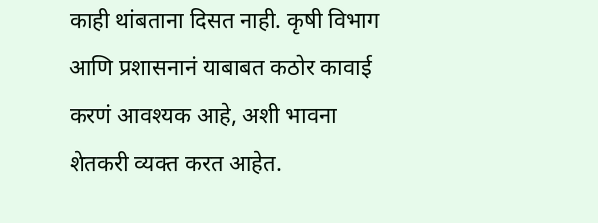काही थांबताना दिसत नाही. कृषी विभाग आणि प्रशासनानं याबाबत कठोर कावाई करणं आवश्यक आहे, अशी भावना शेतकरी व्यक्त करत आहेत.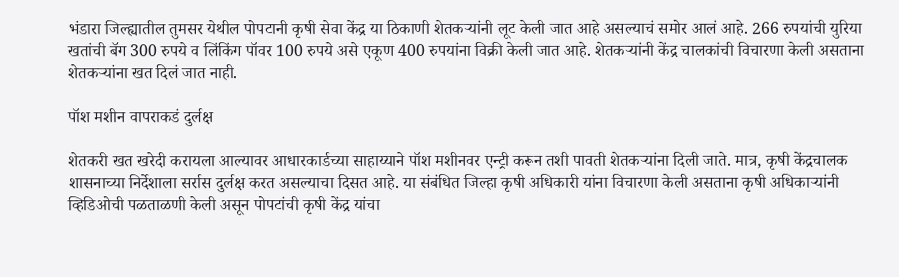भंडारा जिल्ह्यातील तुमसर येथील पोपटानी कृषी सेवा केंद्र या ठिकाणी शेतकऱ्यांनी लूट केली जात आहे असल्याचं समोर आलं आहे. 266 रुपयांची युरिया खतांची बॅग 300 रुपये व लिंकिंग पॉवर 100 रुपये असे एकूण 400 रुपयांना विक्री केली जात आहे. शेतकऱ्यांनी केंद्र चालकांची विचारणा केली असताना शेतकऱ्यांना खत दिलं जात नाही.

पॉश मशीन वापराकडं दुर्लक्ष

शेतकरी खत खरेदी करायला आल्यावर आधारकार्डच्या साहाय्याने पॉश मशीनवर एन्ट्री करून तशी पावती शेतकऱ्यांना दिली जाते. मात्र, कृषी केंद्रचालक शासनाच्या निर्देशाला सर्रास दुर्लक्ष करत असल्याचा दिसत आहे. या संबंधित जिल्हा कृषी अधिकारी यांना विचारणा केली असताना कृषी अधिकाऱ्यांनी व्हिडिओची पळताळणी केली असून पोपटांची कृषी केंद्र यांचा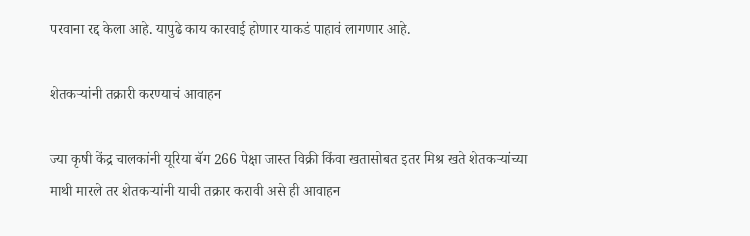परवाना रद्द केला आहे. यापुढे काय कारवाई होणार याकडं पाहावं लागणार आहे.

शेतकऱ्यांनी तक्रारी करण्याचं आवाहन

ज्या कृषी केंद्र चालकांनी यूरिया बॅग 266 पेक्षा जास्त विक्री किंवा खतासोबत इतर मिश्र खते शेतकऱ्यांच्या माथी मारले तर शेतकऱ्यांनी याची तक्रार करावी असे ही आवाहन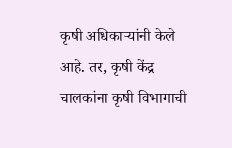कृषी अधिकाऱ्यांनी केले आहे. तर, कृषी केंद्र चालकांना कृषी विभागाची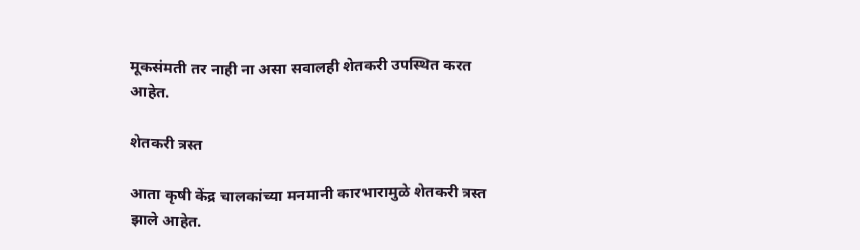मूकसंमती तर नाही ना असा सवालही शेतकरी उपस्थित करत आहेत.

शेतकरी त्रस्त

आता कृषी केंद्र चालकांच्या मनमानी कारभारामुळे शेतकरी त्रस्त झाले आहेत.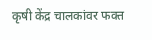कृषी केंद्र चालकांवर फक्त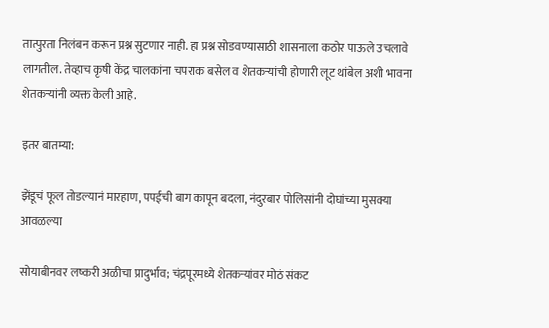तात्पुरता निलंबन करून प्रश्न सुटणार नाही. हा प्रश्न सोडवण्यासाठी शासनाला कठोर पाऊले उचलावे लागतील. तेव्हाच कृषी केंद्र चालकांना चपराक बसेल व शेतकऱ्यांची होणारी लूट थांबेल अशी भावना शेतकऱ्यांनी व्यक्त केली आहे.

इतर बातम्या:

झेंडूचं फूल तोडल्यानं मारहाण, पपईची बाग कापून बदला, नंदुरबार पोलिसांनी दोघांच्या मुसक्या आवळल्या

सोयाबीनवर लष्करी अळीचा प्रादुर्भाव; चंद्रपूरमध्ये शेतकऱ्यांवर मोठं संकट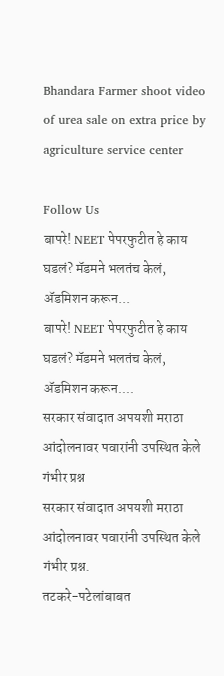Bhandara Farmer shoot video of urea sale on extra price by agriculture service center

Follow Us
बापरे! NEET पेपरफुटीत हे काय घडलं? मॅडमने भलतंच केलं, ॲडमिशन करून...
बापरे! NEET पेपरफुटीत हे काय घडलं? मॅडमने भलतंच केलं, ॲडमिशन करून....
सरकार संवादात अपयशी मराठा आंदोलनावर पवारांनी उपस्थित केले गंभीर प्रश्न
सरकार संवादात अपयशी मराठा आंदोलनावर पवारांनी उपस्थित केले गंभीर प्रश्न.
तटकरे-पटेलांबाबत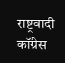राष्ट्रवादी कॉंग्रेस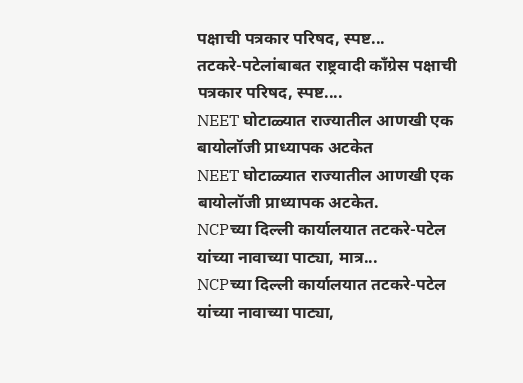पक्षाची पत्रकार परिषद, स्पष्ट...
तटकरे-पटेलांबाबत राष्ट्रवादी कॉंग्रेस पक्षाची पत्रकार परिषद, स्पष्ट....
NEET घोटाळ्यात राज्यातील आणखी एक बायोलॉजी प्राध्यापक अटकेत
NEET घोटाळ्यात राज्यातील आणखी एक बायोलॉजी प्राध्यापक अटकेत.
NCPच्या दिल्ली कार्यालयात तटकरे-पटेल यांच्या नावाच्या पाट्या, मात्र...
NCPच्या दिल्ली कार्यालयात तटकरे-पटेल यांच्या नावाच्या पाट्या,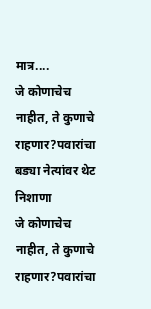मात्र....
जे कोणाचेच नाहीत, ते कुणाचे राहणार?पवारांचा बड्या नेत्यांवर थेट निशाणा
जे कोणाचेच नाहीत, ते कुणाचे राहणार?पवारांचा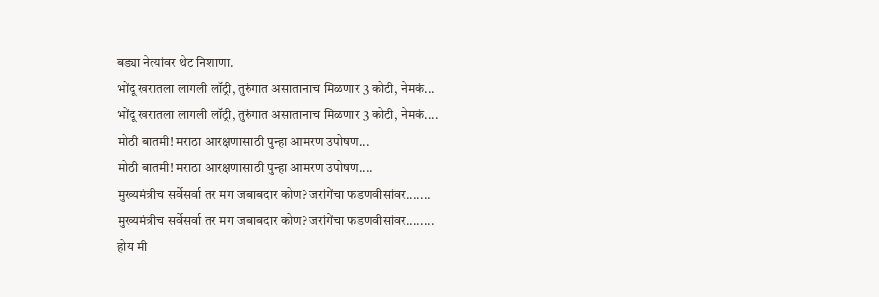बड्या नेत्यांवर थेट निशाणा.
भोंदू खरातला लागली लॉट्री, तुरुंगात असातानाच मिळणार 3 कोटी, नेमकं...
भोंदू खरातला लागली लॉट्री, तुरुंगात असातानाच मिळणार 3 कोटी, नेमकं....
मोठी बातमी! मराठा आरक्षणासाठी पुन्हा आमरण उपोषण...
मोठी बातमी! मराठा आरक्षणासाठी पुन्हा आमरण उपोषण....
मुख्यमंत्रीच सर्वेसर्वा तर मग जबाबदार कोण? जरांगेंचा फडणवीसांवर.......
मुख्यमंत्रीच सर्वेसर्वा तर मग जबाबदार कोण? जरांगेंचा फडणवीसांवर........
होय मी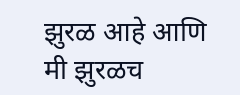झुरळ आहे आणि मी झुरळच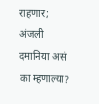राहणार; अंजली दमानिया असं का म्हणाल्या?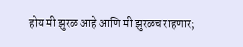होय मी झुरळ आहे आणि मी झुरळच राहणार;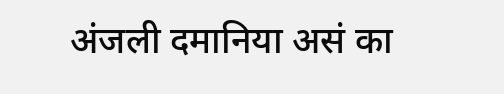अंजली दमानिया असं का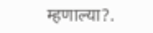म्हणाल्या?.